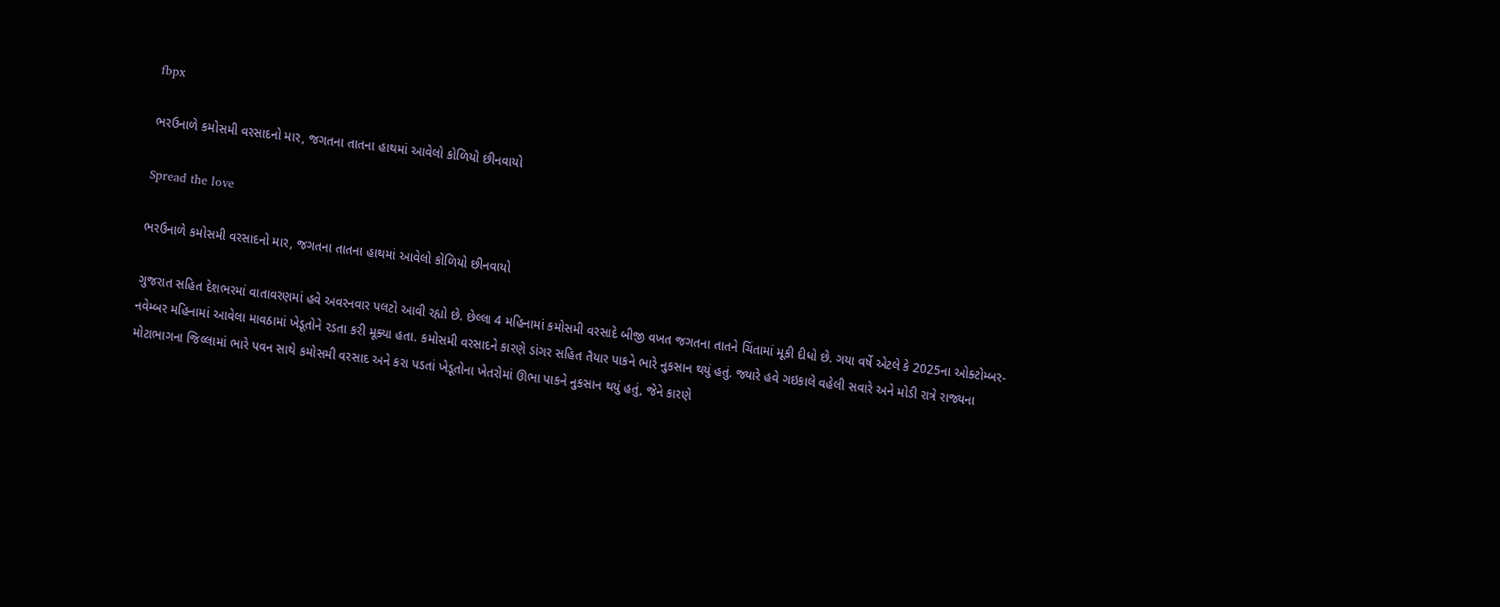fbpx

ભરઉનાળે કમોસમી વરસાદનો માર, જગતના તાતના હાથમાં આવેલો કોળિયો છીનવાયો

Spread the love

ભરઉનાળે કમોસમી વરસાદનો માર, જગતના તાતના હાથમાં આવેલો કોળિયો છીનવાયો

ગુજરાત સહિત દેશભરમાં વાતાવરણમાં હવે અવરનવાર પલટો આવી રહ્યો છે. છેલ્લા 4 મહિનામાં કમોસમી વરસાદે બીજી વખત જગતના તાતને ચિંતામાં મૂકી દીધો છે. ગયા વર્ષે એટલે કે 2025ના ઓક્ટોમ્બર-નવેમ્બર મહિનામાં આવેલા માવઠામાં ખેડૂતોને રડતા કરી મૂક્યા હતા. કમોસમી વરસાદને કારણે ડાંગર સહિત તૈયાર પાકને ભારે નુકસાન થયું હતું. જ્યારે હવે ગઇકાલે વહેલી સવારે અને મોડી રાત્રે રાજ્યના મોટાભાગના જિલ્લામાં ભારે પવન સાથે કમોસમી વરસાદ અને કરા પડતાં ખેડૂતોના ખેતરોમાં ઊભા પાકને નુકસાન થયું હતું, જેને કારણે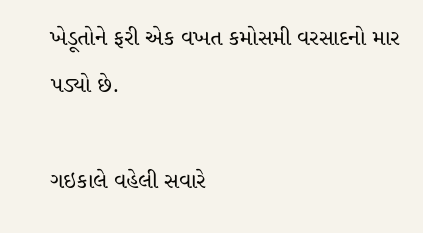ખેડૂતોને ફરી એક વખત કમોસમી વરસાદનો માર પડ્યો છે.

ગઇકાલે વહેલી સવારે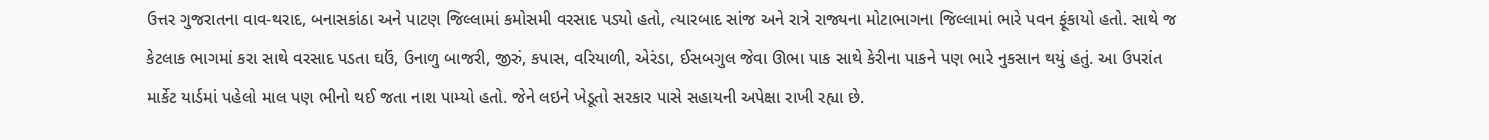ઉત્તર ગુજરાતના વાવ-થરાદ, બનાસકાંઠા અને પાટણ જિલ્લામાં કમોસમી વરસાદ પડ્યો હતો, ત્યારબાદ સાંજ અને રાત્રે રાજ્યના મોટાભાગના જિલ્લામાં ભારે પવન ફૂંકાયો હતો. સાથે જ કેટલાક ભાગમાં કરા સાથે વરસાદ પડતા ઘઉં, ઉનાળુ બાજરી, જીરું, કપાસ, વરિયાળી, એરંડા, ઈસબગુલ જેવા ઊભા પાક સાથે કેરીના પાકને પણ ભારે નુકસાન થયું હતું. આ ઉપરાંત માર્કેટ યાર્ડમાં પહેલો માલ પણ ભીનો થઈ જતા નાશ પામ્યો હતો. જેને લઇને ખેડૂતો સરકાર પાસે સહાયની અપેક્ષા રાખી રહ્યા છે.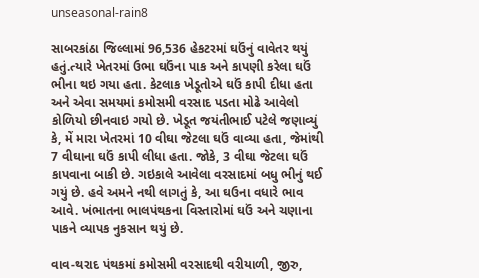unseasonal-rain8

સાબરકાંઠા જિલ્લામાં 96,536 હેકટરમાં ઘઉંનું વાવેતર થયું હતું.ત્યારે ખેતરમાં ઉભા ઘઉંના પાક અને કાપણી કરેલા ઘઉં ભીના થઇ ગયા હતા. કેટલાક ખેડૂતોએ ઘઉં કાપી દીધા હતા અને એવા સમયમાં કમોસમી વરસાદ પડતા મોઢે આવેલો કોળિયો છીનવાઇ ગયો છે. ખેડૂત જયંતીભાઈ પટેલે જણાવ્યું કે, મેં મારા ખેતરમાં 10 વીઘા જેટલા ઘઉં વાવ્યા હતા, જેમાંથી 7 વીઘાના ઘઉં કાપી લીધા હતા. જોકે, 3 વીઘા જેટલા ઘઉં કાપવાના બાકી છે. ગઇકાલે આવેલા વરસાદમાં બધુ ભીનું થઈ ગયું છે. હવે અમને નથી લાગતું કે, આ ઘઉના વધારે ભાવ આવે. ખંભાતના ભાલપંથકના વિસ્તારોમાં ઘઉં અને ચણાના પાકને વ્યાપક નુકસાન થયું છે.

વાવ-થરાદ પંથકમાં કમોસમી વરસાદથી વરીયાળી, જીરુ,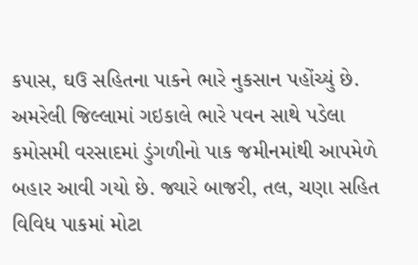કપાસ, ઘઉ સહિતના પાકને ભારે નુકસાન પહોંચ્યું છે. અમરેલી જિલ્લામાં ગઇકાલે ભારે પવન સાથે પડેલા કમોસમી વરસાદમાં ડુંગળીનો પાક જમીનમાંથી આપમેળે બહાર આવી ગયો છે. જ્યારે બાજરી, તલ, ચણા સહિત વિવિધ પાકમાં મોટા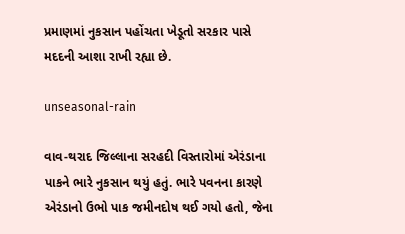પ્રમાણમાં નુકસાન પહોંચતા ખેડૂતો સરકાર પાસે મદદની આશા રાખી રહ્યા છે.

unseasonal-rain

વાવ-થરાદ જિલ્લાના સરહદી વિસ્તારોમાં એરંડાના પાકને ભારે નુકસાન થયું હતું. ભારે પવનના કારણે એરંડાનો ઉભો પાક જમીનદોષ થઈ ગયો હતો, જેના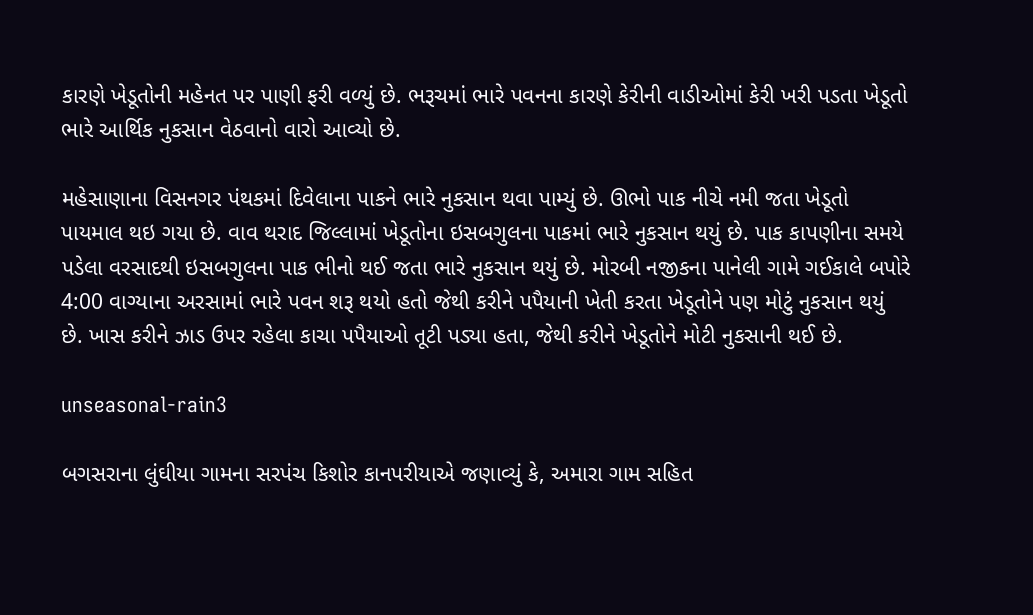કારણે ખેડૂતોની મહેનત પર પાણી ફરી વળ્યું છે. ભરૂચમાં ભારે પવનના કારણે કેરીની વાડીઓમાં કેરી ખરી પડતા ખેડૂતો ભારે આર્થિક નુકસાન વેઠવાનો વારો આવ્યો છે.

મહેસાણાના વિસનગર પંથકમાં દિવેલાના પાકને ભારે નુકસાન થવા પામ્યું છે. ઊભો પાક નીચે નમી જતા ખેડૂતો પાયમાલ થઇ ગયા છે. વાવ થરાદ જિલ્લામાં ખેડૂતોના ઇસબગુલના પાકમાં ભારે નુકસાન થયું છે. પાક કાપણીના સમયે પડેલા વરસાદથી ઇસબગુલના પાક ભીનો થઈ જતા ભારે નુકસાન થયું છે. મોરબી નજીકના પાનેલી ગામે ગઈકાલે બપોરે 4:00 વાગ્યાના અરસામાં ભારે પવન શરૂ થયો હતો જેથી કરીને પપૈયાની ખેતી કરતા ખેડૂતોને પણ મોટું નુકસાન થયું છે. ખાસ કરીને ઝાડ ઉપર રહેલા કાચા પપૈયાઓ તૂટી પડ્યા હતા, જેથી કરીને ખેડૂતોને મોટી નુકસાની થઈ છે.

unseasonal-rain3

બગસરાના લુંઘીયા ગામના સરપંચ કિશોર કાનપરીયાએ જણાવ્યું કે, અમારા ગામ સહિત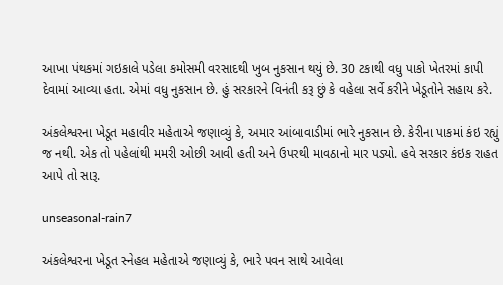આખા પંથકમાં ગઇકાલે પડેલા કમોસમી વરસાદથી ખુબ નુકસાન થયું છે. 30 ટકાથી વધુ પાકો ખેતરમાં કાપી દેવામાં આવ્યા હતા. એમાં વધુ નુકસાન છે. હું સરકારને વિનંતી કરૂ છું કે વહેલા સર્વે કરીને ખેડૂતોને સહાય કરે.

અંકલેશ્વરના ખેડૂત મહાવીર મહેતાએ જણાવ્યું કે, અમાર આંબાવાડીમાં ભારે નુકસાન છે. કેરીના પાકમાં કંઇ રહ્યું જ નથી. એક તો પહેલાંથી મમરી ઓછી આવી હતી અને ઉપરથી માવઠાનો માર પડ્યો. હવે સરકાર કંઇક રાહત આપે તો સારૂ.

unseasonal-rain7

અંકલેશ્વરના ખેડૂત સ્નેહલ મહેતાએ જણાવ્યું કે, ભારે પવન સાથે આવેલા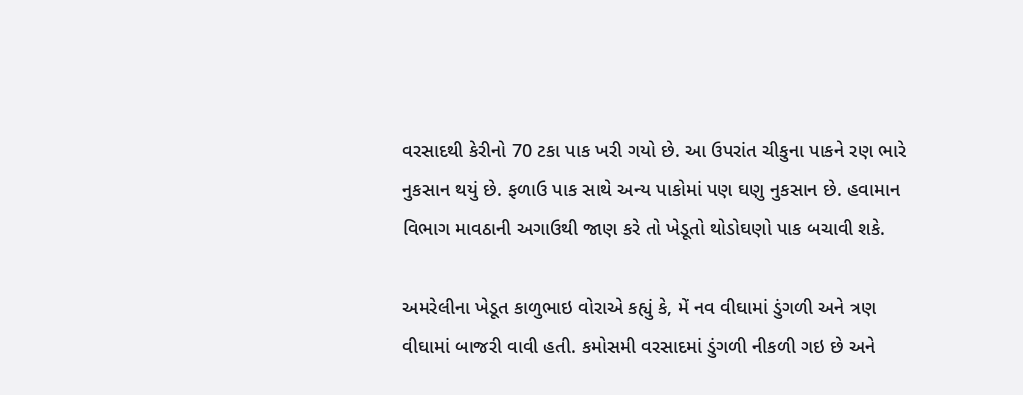વરસાદથી કેરીનો 70 ટકા પાક ખરી ગયો છે. આ ઉપરાંત ચીકુના પાકને રણ ભારે નુકસાન થયું છે. ફળાઉ પાક સાથે અન્ય પાકોમાં પણ ઘણુ નુકસાન છે. હવામાન વિભાગ માવઠાની અગાઉથી જાણ કરે તો ખેડૂતો થોડોઘણો પાક બચાવી શકે.

અમરેલીના ખેડૂત કાળુભાઇ વોરાએ કહ્યું કે, મેં નવ વીઘામાં ડુંગળી અને ત્રણ વીઘામાં બાજરી વાવી હતી. કમોસમી વરસાદમાં ડુંગળી નીકળી ગઇ છે અને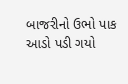બાજરીનો ઉભો પાક આડો પડી ગયો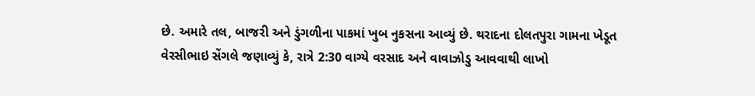છે. અમારે તલ, બાજરી અને ડુંગળીના પાકમાં ખુબ નુકસના આવ્યું છે. થરાદના દોલતપુરા ગામના ખેડૂત વેરસીભાઇ સેંગલે જણાવ્યું કે, રાત્રે 2:30 વાગ્યે વરસાદ અને વાવાઝોડુ આવવાથી લાખો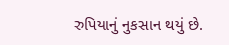રુપિયાનું નુકસાન થયું છે.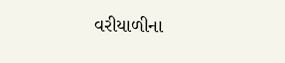વરીયાળીના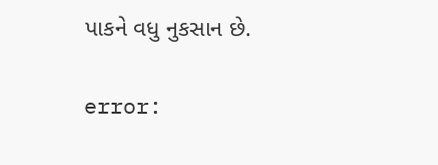પાકને વધુ નુકસાન છે.

error: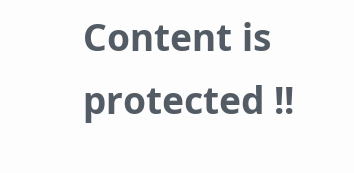Content is protected !!